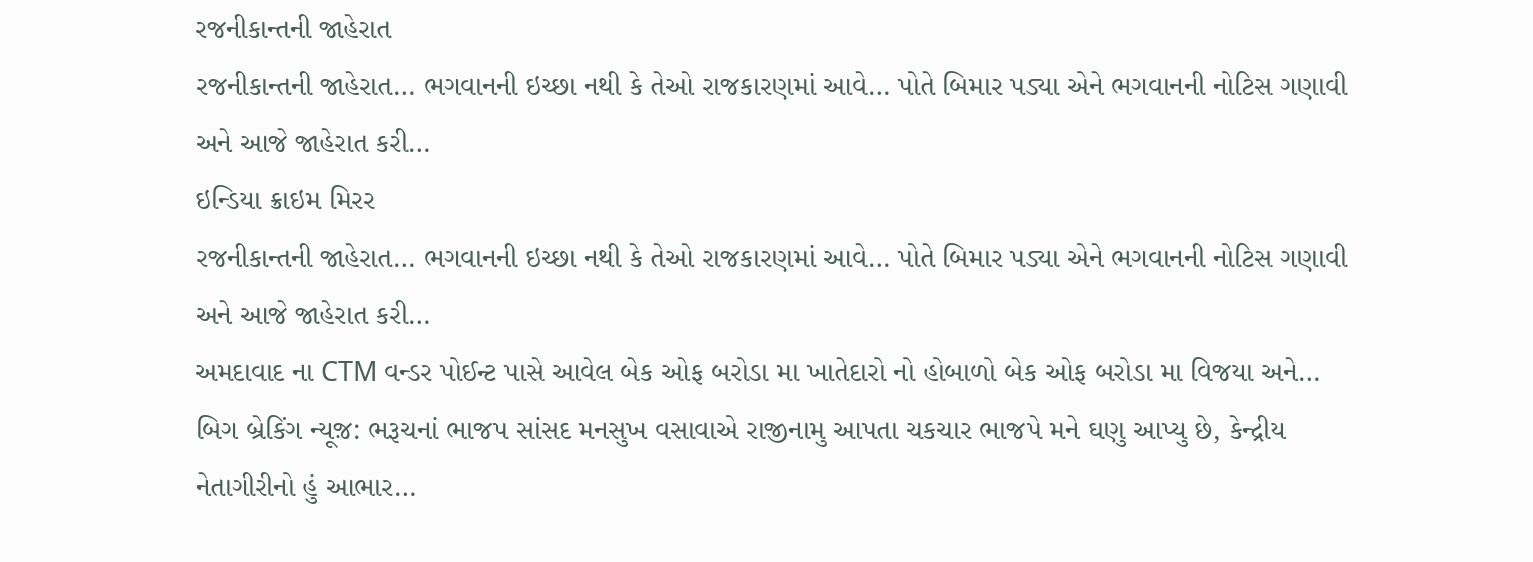રજનીકાન્તની જાહેરાત
રજનીકાન્તની જાહેરાત… ભગવાનની ઇચ્છા નથી કે તેઓ રાજકારણમાં આવે… પોતે બિમાર પડ્યા એને ભગવાનની નોટિસ ગણાવી અને આજે જાહેરાત કરી…
ઇન્ડિયા ક્રાઇમ મિરર
રજનીકાન્તની જાહેરાત… ભગવાનની ઇચ્છા નથી કે તેઓ રાજકારણમાં આવે… પોતે બિમાર પડ્યા એને ભગવાનની નોટિસ ગણાવી અને આજે જાહેરાત કરી…
અમદાવાદ ના CTM વન્ડર પોઈન્ટ પાસે આવેલ બેક ઓફ બરોડા મા ખાતેદારો નો હોબાળો બેક ઓફ બરોડા મા વિજયા અને…
બિગ બ્રેકિંગ ન્યૂજ઼: ભરૂચનાં ભાજપ સાંસદ મનસુખ વસાવાએ રાજીનામુ આપતા ચકચાર ભાજપે મને ઘણુ આપ્યુ છે, કેન્દ્રીય નેતાગીરીનો હું આભાર…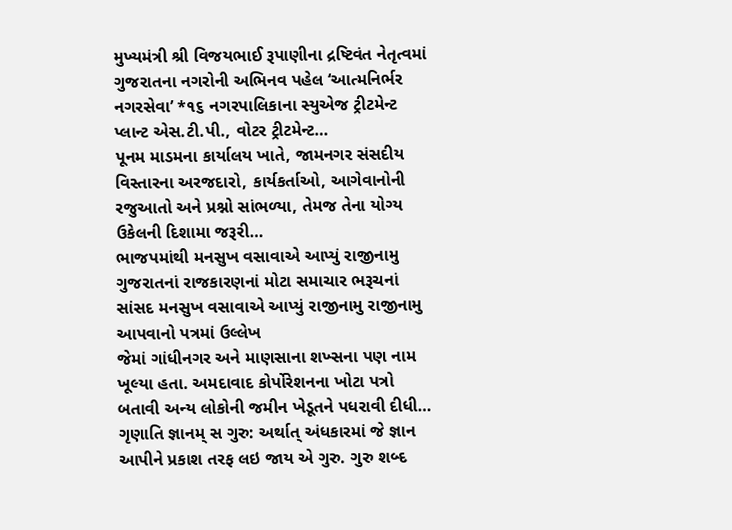મુખ્યમંત્રી શ્રી વિજયભાઈ રૂપાણીના દ્રષ્ટિવંત નેતૃત્વમાં ગુજરાતના નગરોની અભિનવ પહેલ ‘આત્મનિર્ભર નગરસેવા’ *૧૬ નગરપાલિકાના સ્યુએજ ટ્રીટમેન્ટ પ્લાન્ટ એસ.ટી.પી., વોટર ટ્રીટમેન્ટ…
પૂનમ માડમના કાર્યાલય ખાતે, જામનગર સંસદીય વિસ્તારના અરજદારો, કાર્યકર્તાઓ, આગેવાનોની રજુઆતો અને પ્રશ્નો સાંભળ્યા, તેમજ તેના યોગ્ય ઉકેલની દિશામા જરૂરી…
ભાજપમાંથી મનસુખ વસાવાએ આપ્યું રાજીનામુ ગુજરાતનાં રાજકારણનાં મોટા સમાચાર ભરૂચનાં સાંસદ મનસુખ વસાવાએ આપ્યું રાજીનામુ રાજીનામુ આપવાનો પત્રમાં ઉલ્લેખ
જેમાં ગાંધીનગર અને માણસાના શખ્સના પણ નામ ખૂલ્યા હતા. અમદાવાદ કોર્પોરેશનના ખોટા પત્રો બતાવી અન્ય લોકોની જમીન ખેડૂતને પધરાવી દીધી…
ગૃણાતિ જ્ઞાનમ્ સ ગુરુ: અર્થાત્ અંધકારમાં જે જ્ઞાન આપીને પ્રકાશ તરફ લઇ જાય એ ગુરુ. ગુરુ શબ્દ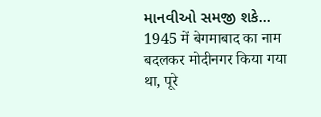માનવીઓ સમજી શકે…
1945 में बेगमाबाद का नाम बदलकर मोदीनगर किया गया था, पूरे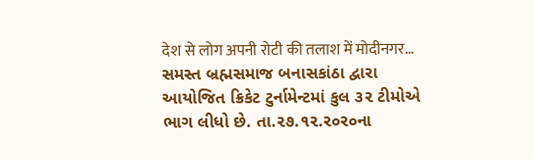देश से लोग अपनी रोटी की तलाश में मोदीनगर…
સમસ્ત બ્રહ્મસમાજ બનાસકાંઠા દ્વારા આયોજિત ક્રિકેટ ટુર્નામેન્ટમાં કુલ ૩૨ ટીમોએ ભાગ લીધો છે. તા.૨૭.૧૨.ર૦ર૦ના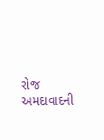રોજ અમદાવાદની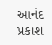આનંદ પ્રકાશ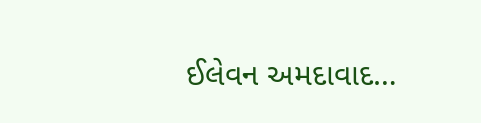ઈલેવન અમદાવાદ…